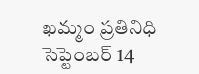ఖమ్మం ప్రతినిధి సెప్టెంబర్ 14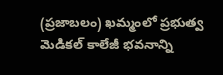(ప్రజాబలం) ఖమ్మంలో ప్రభుత్వ మెడికల్ కాలేజీ భవనాన్ని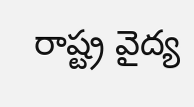రాష్ట్ర వైద్య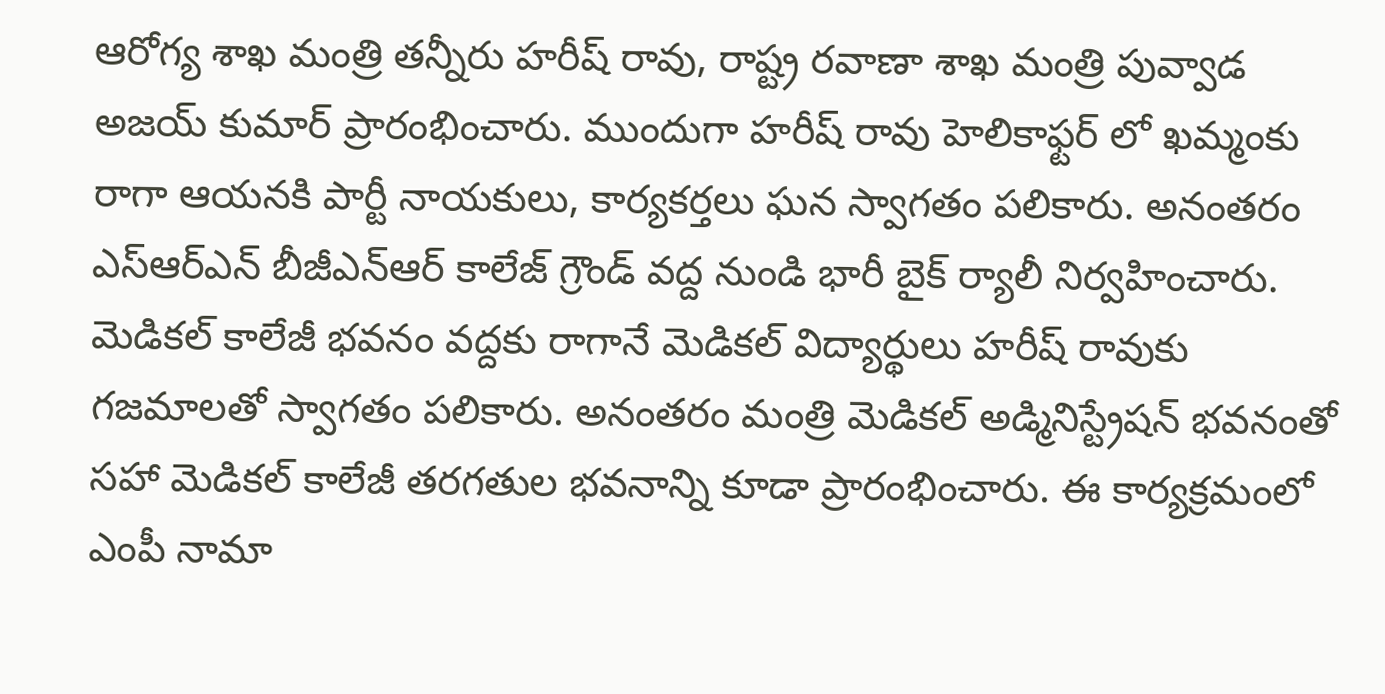ఆరోగ్య శాఖ మంత్రి తన్నీరు హరీష్ రావు, రాష్ట్ర రవాణా శాఖ మంత్రి పువ్వాడ అజయ్ కుమార్ ప్రారంభించారు. ముందుగా హరీష్ రావు హెలికాఫ్టర్ లో ఖమ్మంకు రాగా ఆయనకి పార్టీ నాయకులు, కార్యకర్తలు ఘన స్వాగతం పలికారు. అనంతరం ఎస్ఆర్ఎన్ బీజీఎన్ఆర్ కాలేజ్ గ్రౌండ్ వద్ద నుండి భారీ బైక్ ర్యాలీ నిర్వహించారు. మెడికల్ కాలేజీ భవనం వద్దకు రాగానే మెడికల్ విద్యార్థులు హరీష్ రావుకు గజమాలతో స్వాగతం పలికారు. అనంతరం మంత్రి మెడికల్ అడ్మినిస్ట్రేషన్ భవనంతో సహా మెడికల్ కాలేజీ తరగతుల భవనాన్ని కూడా ప్రారంభించారు. ఈ కార్యక్రమంలో ఎంపీ నామా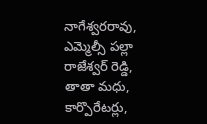నాగేశ్వరరావు, ఎమ్మెల్సీ పల్లా రాజేశ్వర్ రెడ్డి, తాతా మధు, కార్పొరేటర్లు,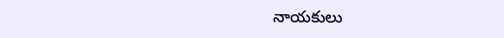నాయకులు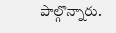పాల్గొన్నారు.